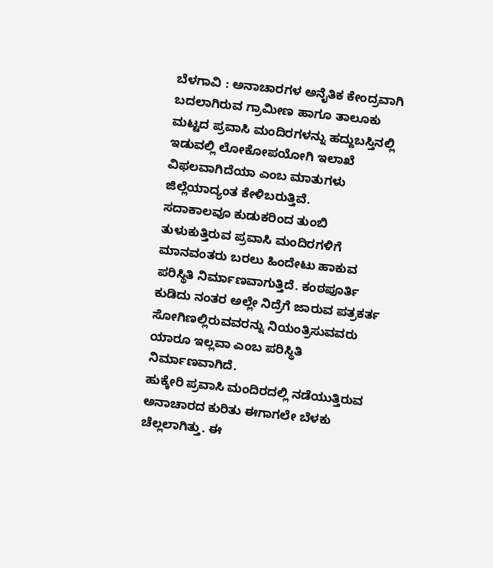ಬೆಳಗಾವಿ : ಅನಾಚಾರಗಳ ಅನೈತಿಕ ಕೇಂದ್ರವಾಗಿ ಬದಲಾಗಿರುವ ಗ್ರಾಮೀಣ ಹಾಗೂ ತಾಲೂಕು ಮಟ್ಟದ ಪ್ರವಾಸಿ ಮಂದಿರಗಳನ್ನು ಹದ್ದುಬಸ್ತಿನಲ್ಲಿ ಇಡುವಲ್ಲಿ ಲೋಕೋಪಯೋಗಿ ಇಲಾಖೆ ವಿಫಲವಾಗಿದೆಯಾ ಎಂಬ ಮಾತುಗಳು ಜಿಲ್ಲೆಯಾದ್ಯಂತ ಕೇಳಿಬರುತ್ತಿವೆ.
ಸದಾಕಾಲವೂ ಕುಡುಕರಿಂದ ತುಂಬಿ ತುಳುಕುತ್ತಿರುವ ಪ್ರವಾಸಿ ಮಂದಿರಗಳಿಗೆ ಮಾನವಂತರು ಬರಲು ಹಿಂದೇಟು ಹಾಕುವ ಪರಿಸ್ಥಿತಿ ನಿರ್ಮಾಣವಾಗುತ್ತಿದೆ. ಕಂಠಪೂರ್ತಿ ಕುಡಿದು ನಂತರ ಅಲ್ಲೇ ನಿದ್ರೆಗೆ ಜಾರುವ ಪತ್ರಕರ್ತ ಸೋಗಿಣಲ್ಲಿರುವವರನ್ನು ನಿಯಂತ್ರಿಸುವವರು ಯಾರೂ ಇಲ್ಲವಾ ಎಂಬ ಪರಿಸ್ಥಿತಿ ನಿರ್ಮಾಣವಾಗಿದೆ.
ಹುಕ್ಕೇರಿ ಪ್ರವಾಸಿ ಮಂದಿರದಲ್ಲಿ ನಡೆಯುತ್ತಿರುವ ಅನಾಚಾರದ ಕುರಿತು ಈಗಾಗಲೇ ಬೆಳಕು ಚೆಲ್ಲಲಾಗಿತ್ತು. ಈ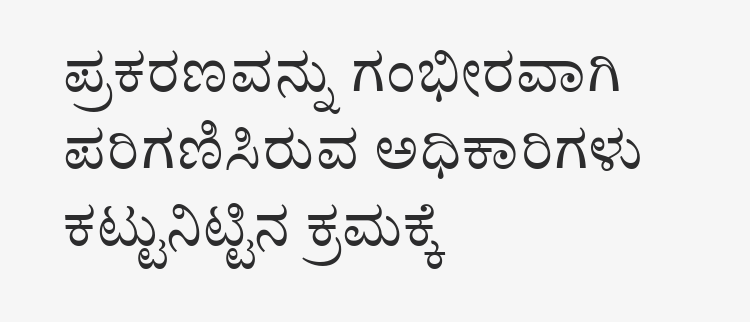ಪ್ರಕರಣವನ್ನು ಗಂಭೀರವಾಗಿ ಪರಿಗಣಿಸಿರುವ ಅಧಿಕಾರಿಗಳು ಕಟ್ಟುನಿಟ್ಟಿನ ಕ್ರಮಕ್ಕೆ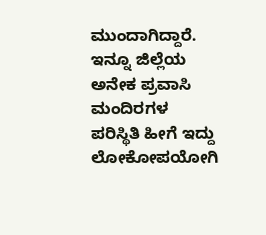ಮುಂದಾಗಿದ್ದಾರೆ. ಇನ್ನೂ ಜಿಲ್ಲೆಯ ಅನೇಕ ಪ್ರವಾಸಿ ಮಂದಿರಗಳ ಪರಿಸ್ಥಿತಿ ಹೀಗೆ ಇದ್ದು ಲೋಕೋಪಯೋಗಿ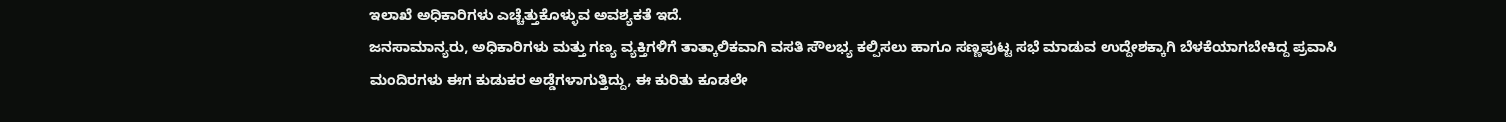ಇಲಾಖೆ ಅಧಿಕಾರಿಗಳು ಎಚ್ಚೆತ್ತುಕೊಳ್ಳುವ ಅವಶ್ಯಕತೆ ಇದೆ.
ಜನಸಾಮಾನ್ಯರು, ಅಧಿಕಾರಿಗಳು ಮತ್ತು ಗಣ್ಯ ವ್ಯಕ್ತಿಗಳಿಗೆ ತಾತ್ಕಾಲಿಕವಾಗಿ ವಸತಿ ಸೌಲಭ್ಯ ಕಲ್ಪಿಸಲು ಹಾಗೂ ಸಣ್ಣಪುಟ್ಟ ಸಭೆ ಮಾಡುವ ಉದ್ದೇಶಕ್ಕಾಗಿ ಬೆಳಕೆಯಾಗಬೇಕಿದ್ದ ಪ್ರವಾಸಿ ಮಂದಿರಗಳು ಈಗ ಕುಡುಕರ ಅಡ್ಡೆಗಳಾಗುತ್ತಿದ್ದು, ಈ ಕುರಿತು ಕೂಡಲೇ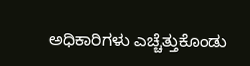ಅಧಿಕಾರಿಗಳು ಎಚ್ಚೆತ್ತುಕೊಂಡು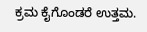ಕ್ರಮ ಕೈಗೊಂಡರೆ ಉತ್ತಮ.